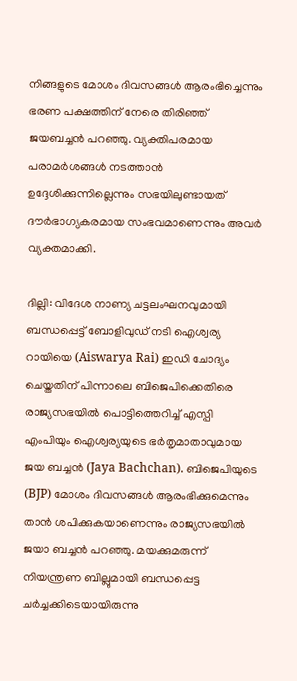നിങ്ങളുടെ മോശം ദിവസങ്ങള്‍ ആരംഭിച്ചെന്നും ഭരണ പക്ഷത്തിന് നേരെ തിരിഞ്ഞ് ജയബച്ചന്‍ പറഞ്ഞു. വ്യക്തിപരമായ പരാമര്‍ശങ്ങള്‍ നടത്താന്‍ ഉദ്ദേശിക്കുന്നില്ലെന്നും സഭയിലുണ്ടായത് ദൗര്‍ഭാഗ്യകരമായ സംഭവമാണെന്നും അവര്‍ വ്യക്തമാക്കി.

ദില്ലി: വിദേശ നാണ്യ ചട്ടലംഘനവുമായി ബന്ധപ്പെട്ട് ബോളിവുഡ് നടി ഐശ്വര്യ റായിയെ (Aiswarya Rai) ഇഡി ചോദ്യം ചെയ്തതിന് പിന്നാലെ ബിജെപിക്കെതിരെ രാജ്യസഭയില്‍ പൊട്ടിത്തെറിച്ച് എസ്പി എംപിയും ഐശ്വര്യയുടെ ഭര്‍തൃമാതാവുമായ ജയ ബച്ചന്‍ (Jaya Bachchan). ബിജെപിയുടെ (BJP) മോശം ദിവസങ്ങള്‍ ആരംഭിക്കുമെന്നും താന്‍ ശപിക്കുകയാണെന്നും രാജ്യസഭയില്‍ ജയാ ബച്ചന്‍ പറഞ്ഞു. മയക്കുമരുന്ന് നിയന്ത്രണ ബില്ലുമായി ബന്ധപ്പെട്ട ചര്‍ച്ചക്കിടെയായിരുന്നു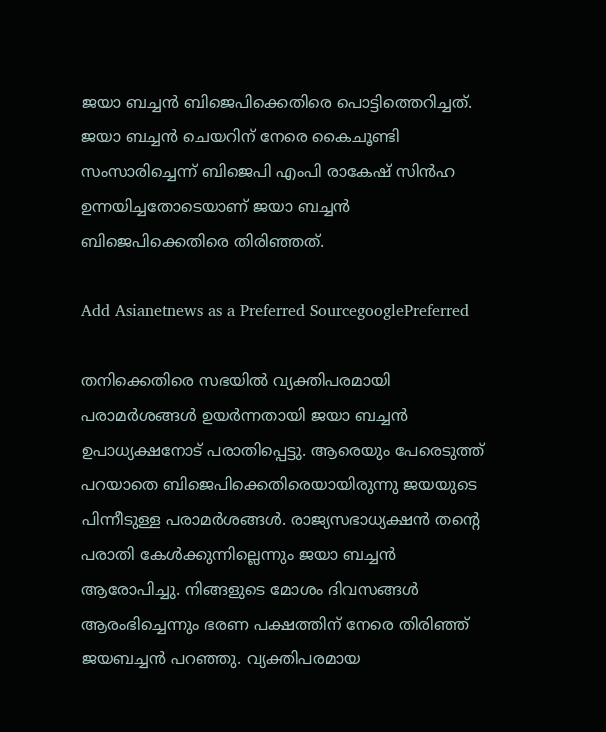ജയാ ബച്ചന്‍ ബിജെപിക്കെതിരെ പൊട്ടിത്തെറിച്ചത്. ജയാ ബച്ചന്‍ ചെയറിന് നേരെ കൈചൂണ്ടി സംസാരിച്ചെന്ന് ബിജെപി എംപി രാകേഷ് സിന്‍ഹ ഉന്നയിച്ചതോടെയാണ് ജയാ ബച്ചന്‍ ബിജെപിക്കെതിരെ തിരിഞ്ഞത്.

Add Asianetnews as a Preferred SourcegooglePreferred

തനിക്കെതിരെ സഭയില്‍ വ്യക്തിപരമായി പരാമര്‍ശങ്ങള്‍ ഉയര്‍ന്നതായി ജയാ ബച്ചന്‍ ഉപാധ്യക്ഷനോട് പരാതിപ്പെട്ടു. ആരെയും പേരെടുത്ത് പറയാതെ ബിജെപിക്കെതിരെയായിരുന്നു ജയയുടെ പിന്നീടുള്ള പരാമര്‍ശങ്ങള്‍. രാജ്യസഭാധ്യക്ഷന്‍ തന്റെ പരാതി കേള്‍ക്കുന്നില്ലെന്നും ജയാ ബച്ചന്‍ ആരോപിച്ചു. നിങ്ങളുടെ മോശം ദിവസങ്ങള്‍ ആരംഭിച്ചെന്നും ഭരണ പക്ഷത്തിന് നേരെ തിരിഞ്ഞ് ജയബച്ചന്‍ പറഞ്ഞു. വ്യക്തിപരമായ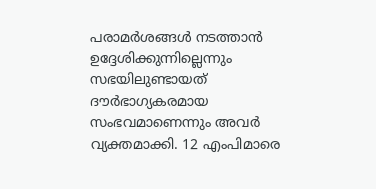പരാമര്‍ശങ്ങള്‍ നടത്താന്‍ ഉദ്ദേശിക്കുന്നില്ലെന്നും സഭയിലുണ്ടായത് ദൗര്‍ഭാഗ്യകരമായ സംഭവമാണെന്നും അവര്‍ വ്യക്തമാക്കി. 12 എംപിമാരെ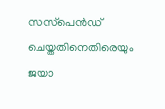സസ്‌പെന്‍ഡ് ചെയ്തതിനെതിരെയും ജയാ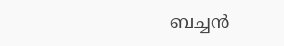ബച്ചന്‍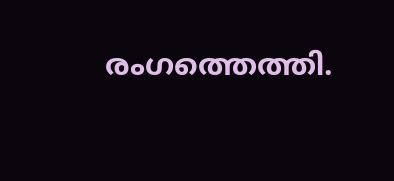രംഗത്തെത്തി.